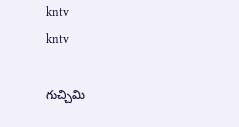kntv
kntv

గుచ్చిమి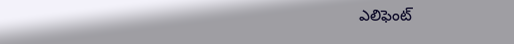ఎలిఫెంట్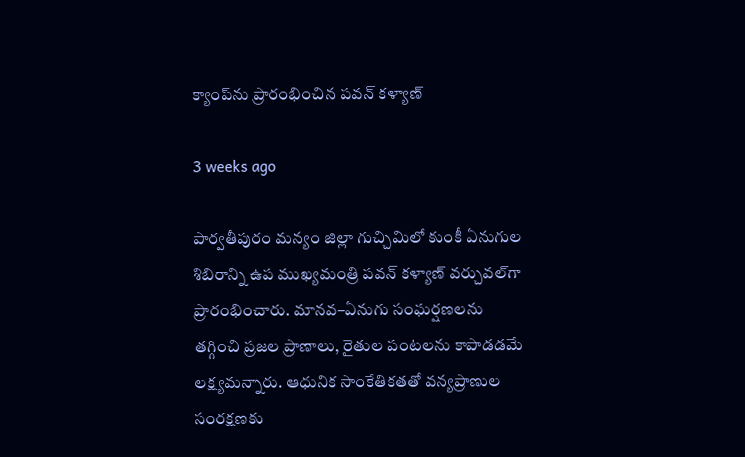క్యాంప్‌ను ప్రారంభించిన పవన్ కళ్యాణ్

3 weeks ago

పార్వతీపురం మన్యం జిల్లా గుచ్చిమిలో కుంకీ ఏనుగుల శిబిరాన్ని ఉప ముఖ్యమంత్రి పవన్ కళ్యాణ్ వర్చువల్‌గా ప్రారంభించారు. మానవ–ఏనుగు సంఘర్షణలను తగ్గించి ప్రజల ప్రాణాలు, రైతుల పంటలను కాపాడడమే లక్ష్యమన్నారు. ఆధునిక సాంకేతికతతో వన్యప్రాణుల సంరక్షణకు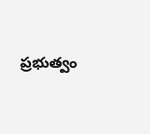ప్రభుత్వం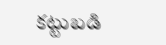కట్టుబడి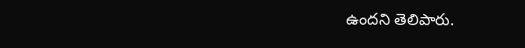ఉందని తెలిపారు.